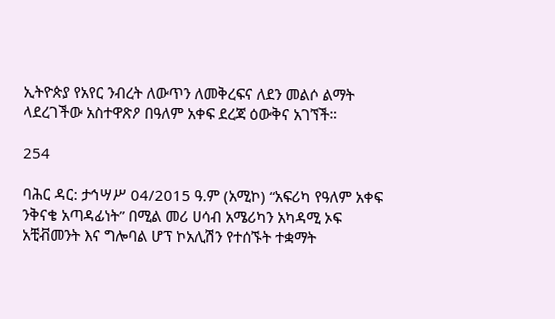ኢትዮጵያ የአየር ንብረት ለውጥን ለመቅረፍና ለደን መልሶ ልማት ላደረገችው አስተዋጽዖ በዓለም አቀፍ ደረጃ ዕውቅና አገኘች።

254

ባሕር ዳር: ታኅሣሥ 04/2015 ዓ.ም (አሚኮ) “አፍሪካ የዓለም አቀፍ ንቅናቄ አጣዳፊነት” በሚል መሪ ሀሳብ አሜሪካን አካዳሚ ኦፍ አቺቭመንት እና ግሎባል ሆፕ ኮአሊሽን የተሰኙት ተቋማት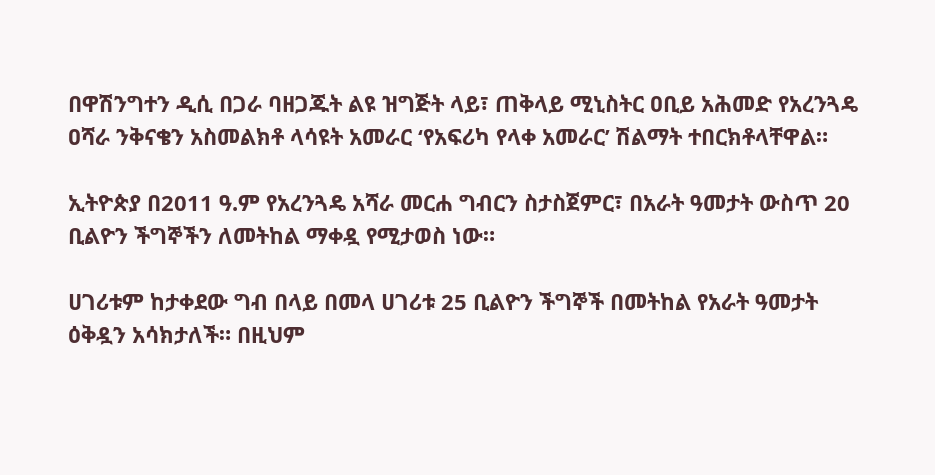በዋሽንግተን ዲሲ በጋራ ባዘጋጁት ልዩ ዝግጅት ላይ፣ ጠቅላይ ሚኒስትር ዐቢይ አሕመድ የአረንጓዴ ዐሻራ ንቅናቄን አስመልክቶ ላሳዩት አመራር ‘የአፍሪካ የላቀ አመራር’ ሽልማት ተበርክቶላቸዋል።

ኢትዮጵያ በ2011 ዓ.ም የአረንጓዴ አሻራ መርሐ ግብርን ስታስጀምር፣ በአራት ዓመታት ውስጥ 20 ቢልዮን ችግኞችን ለመትከል ማቀዷ የሚታወስ ነው።

ሀገሪቱም ከታቀደው ግብ በላይ በመላ ሀገሪቱ 25 ቢልዮን ችግኞች በመትከል የአራት ዓመታት ዕቅዷን አሳክታለች። በዚህም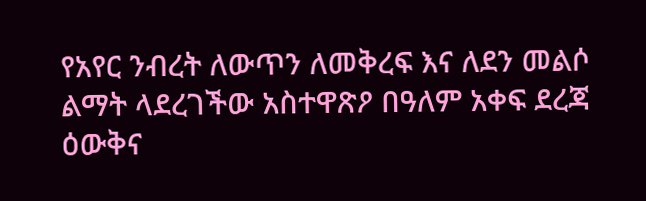የአየር ንብረት ለውጥን ለመቅረፍ እና ለደን መልሶ ልማት ላደረገችው አስተዋጽዖ በዓለም አቀፍ ደረጃ ዕውቅና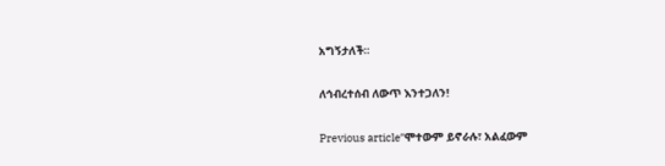አግኝታለች።

ለኅብረተሰብ ለውጥ እንተጋለን!

Previous articleʺሞተውም ይኖራሉ፣ አልፈውም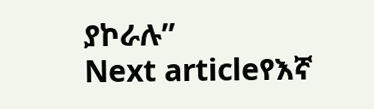ያኮራሉ”
Next articleየእኛ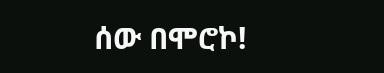ሰው በሞሮኮ!